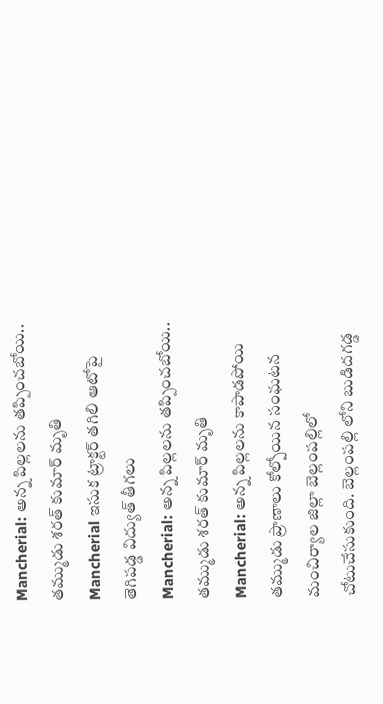Mancherial: అన్న పిల్లలను తప్పించబోయి.. తమ్ముడు శరత్ కుమార్ మృతి
Mancherial ఇసుక ట్రాక్టర్ తగిలి ఆటోపై తెగిపడ్డ విద్యుత్ తీగలు
Mancherial: అన్న పిల్లలను తప్పించబోయి.. తమ్ముడు శరత్ కుమార్ మృతి
Mancherial: అన్న పిల్లలను కాపాడపోయి తమ్ముడు ప్రాణాలు కోల్పోయిన సంఘటన మంచిర్యాల జిల్లా బెల్లంపల్లిలో చోటుచేసుకుంది. బెల్లంపల్లి లోని బుడిదగడ్డ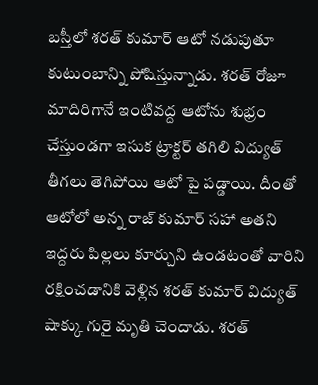బస్తీలో శరత్ కుమార్ ఆటో నడుపుతూ కుటుంబాన్ని పోషిస్తున్నాడు. శరత్ రోజూ మాదిరిగానే ఇంటివద్ద ఆటోను శుభ్రం చేస్తుండగా ఇసుక ట్రాక్టర్ తగిలి విద్యుత్ తీగలు తెగిపోయి ఆటో పై పడ్డాయి. దీంతో ఆటోలో అన్న రాజ్ కుమార్ సహా అతని ఇద్దరు పిల్లలు కూర్చుని ఉండటంతో వారిని రక్షించడానికి వెళ్లిన శరత్ కుమార్ విద్యుత్ షాక్కు గురై మృతి చెందాడు. శరత్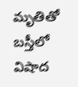మృతితో బస్తీలో విషాద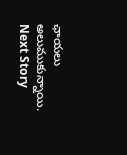ఛాయలు అలుముకున్నాయి.
Next Story